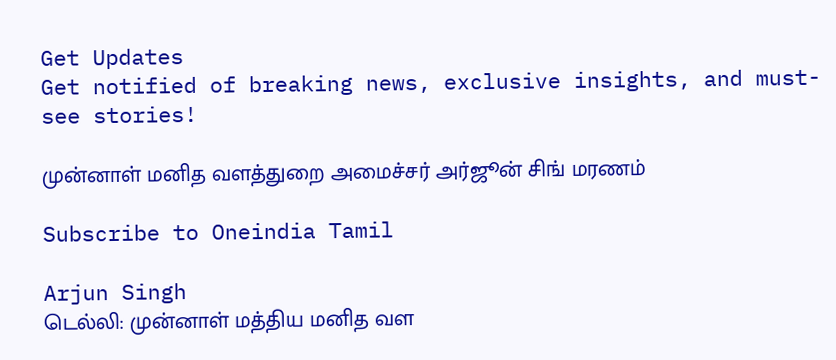Get Updates
Get notified of breaking news, exclusive insights, and must-see stories!

முன்னாள் மனித வளத்துறை அமைச்சர் அர்ஜூன் சிங் மரணம்

Subscribe to Oneindia Tamil

Arjun Singh
டெல்லி: முன்னாள் மத்திய மனித வள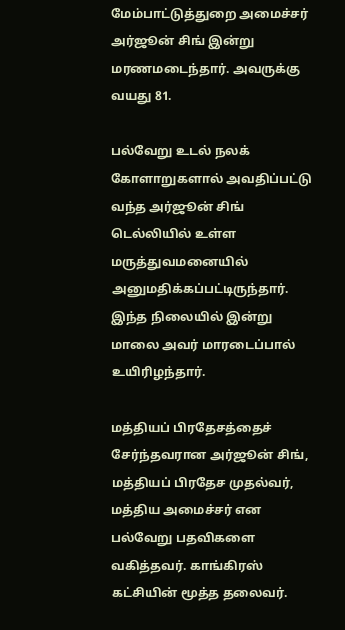மேம்பாட்டுத்துறை அமைச்சர் அர்ஜூன் சிங் இன்று மரணமடைந்தார். அவருக்கு வயது 81.

பல்வேறு உடல் நலக் கோளாறுகளால் அவதிப்பட்டு வந்த அர்ஜூன் சிங் டெல்லியில் உள்ள மருத்துவமனையில் அனுமதிக்கப்பட்டிருந்தார். இந்த நிலையில் இன்று மாலை அவர் மாரடைப்பால் உயிரிழந்தார்.

மத்தியப் பிரதேசத்தைச் சேர்ந்தவரான அர்ஜூன் சிங், மத்தியப் பிரதேச முதல்வர், மத்திய அமைச்சர் என பல்வேறு பதவிகளை வகித்தவர். காங்கிரஸ் கட்சியின் மூத்த தலைவர்.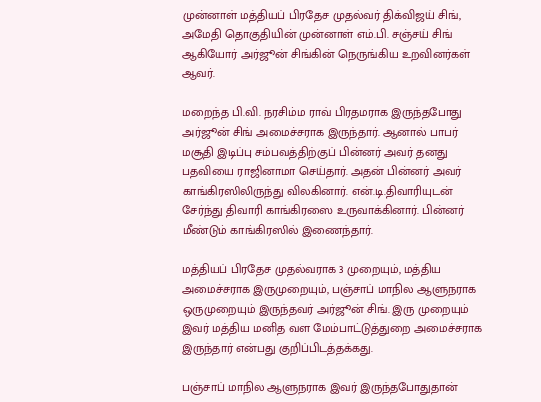முன்னாள் மத்தியப் பிரதேச முதல்வர் திக்விஜய் சிங், அமேதி தொகுதியின் முன்னாள் எம்.பி. சஞ்சய் சிங் ஆகியோர் அர்ஜூன் சிங்கின் நெருங்கிய உறவினர்கள் ஆவர்.

மறைந்த பி.வி. நரசிம்ம ராவ் பிரதமராக இருந்தபோது அர்ஜூன் சிங் அமைச்சராக இருந்தார். ஆனால் பாபர் மசூதி இடிப்பு சம்பவத்திற்குப் பின்னர் அவர் தனது பதவியை ராஜினாமா செய்தார். அதன் பின்னர் அவர் காங்கிரஸிலிருந்து விலகினார். என்.டி.திவாரியுடன் சேர்ந்து திவாரி காங்கிரஸை உருவாக்கினார். பின்னர் மீண்டும் காங்கிரஸில் இணைந்தார்.

மத்தியப் பிரதேச முதல்வராக 3 முறையும், மத்திய அமைச்சராக இருமுறையும், பஞ்சாப் மாநில ஆளுநராக ஒருமுறையும் இருந்தவர் அர்ஜூன் சிங். இரு முறையும் இவர் மத்திய மனித வள மேம்பாட்டுத்துறை அமைச்சராக இருந்தார் என்பது குறிப்பிடத்தக்கது.

பஞ்சாப் மாநில ஆளுநராக இவர் இருந்தபோதுதான்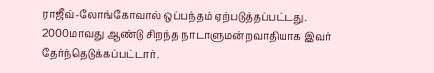ராஜீவ்-லோங்கோவால் ஒப்பந்தம் ஏற்படுத்தப்பட்டது. 2000மாவது ஆண்டு சிறந்த நாடாளுமன்றவாதியாக இவர் தேர்ந்தெடுக்கப்பட்டார்.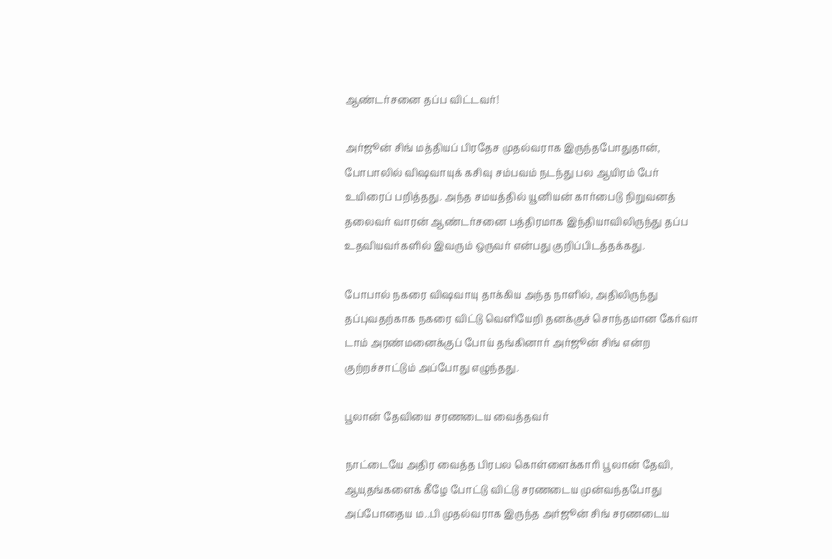ஆண்டர்சனை தப்ப விட்டவர்!

அர்ஜூன் சிங் மத்தியப் பிரதேச முதல்வராக இருந்தபோதுதான், போபாலில் விஷவாயுக் கசிவு சம்பவம் நடந்து பல ஆயிரம் பேர் உயிரைப் பறித்தது. அந்த சமயத்தில் யூனியன் கார்பைடு நிறுவனத் தலைவர் வாரன் ஆண்டர்சனை பத்திரமாக இந்தியாவிலிருந்து தப்ப உதவியவர்களில் இவரும் ஒருவர் என்பது குறிப்பிடத்தக்கது.

போபால் நகரை விஷவாயு தாக்கிய அந்த நாளில், அதிலிருந்து தப்புவதற்காக நகரை விட்டு வெளியேறி தனக்குச் சொந்தமான கேர்வா டாம் அரண்மனைக்குப் போய் தங்கினார் அர்ஜூன் சிங் என்ற குற்றச்சாட்டும் அப்போது எழுந்தது.

பூலான் தேவியை சரணடைய வைத்தவர்

நாட்டையே அதிர வைத்த பிரபல கொள்ளைக்காரி பூலான் தேவி, ஆயுதங்களைக் கீழே போட்டு விட்டு சரணடைய முன்வந்தபோது அப்போதைய ம..பி முதல்வராக இருந்த அர்ஜூன் சிங் சரணடைய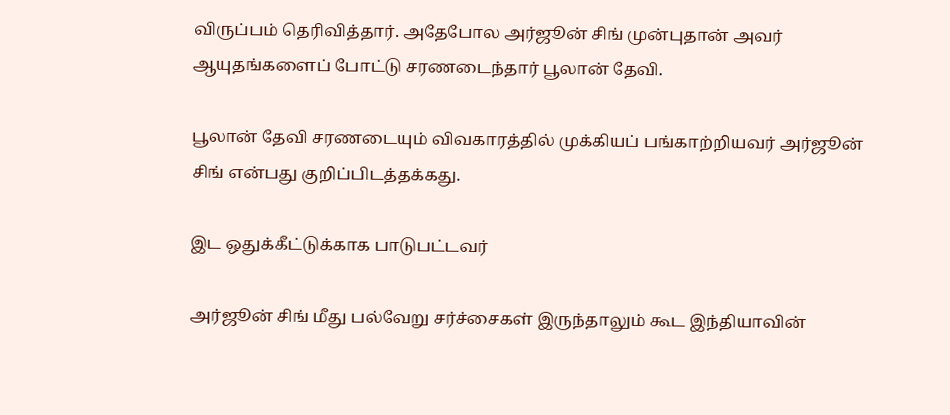விருப்பம் தெரிவித்தார். அதேபோல அர்ஜூன் சிங் முன்புதான் அவர் ஆயுதங்களைப் போட்டு சரணடைந்தார் பூலான் தேவி.

பூலான் தேவி சரணடையும் விவகாரத்தில் முக்கியப் பங்காற்றியவர் அர்ஜூன் சிங் என்பது குறிப்பிடத்தக்கது.

இட ஒதுக்கீட்டுக்காக பாடுபட்டவர்

அர்ஜூன் சிங் மீது பல்வேறு சர்ச்சைகள் இருந்தாலும் கூட இந்தியாவின்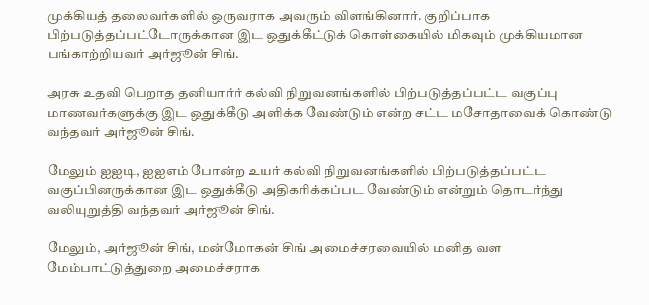முக்கியத் தலைவர்களில் ஒருவராக அவரும் விளங்கினார். குறிப்பாக பிற்படுத்தப்பட்டோருக்கான இட ஒதுக்கீட்டுக் கொள்கையில் மிகவும் முக்கியமான பங்காற்றியவர் அர்ஜூன் சிங்.

அரசு உதவி பெறாத தனியார்ர் கல்வி நிறுவனங்களில் பிற்படுத்தப்பட்ட வகுப்பு மாணவர்களுக்கு இட ஒதுக்கீடு அளிக்க வேண்டும் என்ற சட்ட மசோதாவைக் கொண்டு வந்தவர் அர்ஜூன் சிங்.

மேலும் ஐஐடி, ஐஐஎம் போன்ற உயர் கல்வி நிறுவனங்களில் பிற்படுத்தப்பட்ட வகுப்பினருக்கான இட ஒதுக்கீடு அதிகரிக்கப்பட வேண்டும் என்றும் தொடர்ந்து வலியுறுத்தி வந்தவர் அர்ஜூன் சிங்.

மேலும், அர்ஜூன் சிங், மன்மோகன் சிங் அமைச்சரவையில் மனித வள மேம்பாட்டுத்துறை அமைச்சராக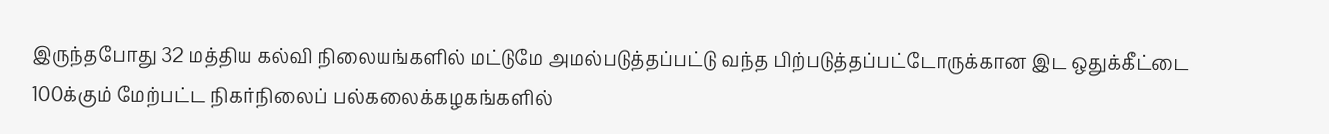இருந்தபோது 32 மத்திய கல்வி நிலையங்களில் மட்டுமே அமல்படுத்தப்பட்டு வந்த பிற்படுத்தப்பட்டோருக்கான இட ஒதுக்கீட்டை 100க்கும் மேற்பட்ட நிகர்நிலைப் பல்கலைக்கழகங்களில்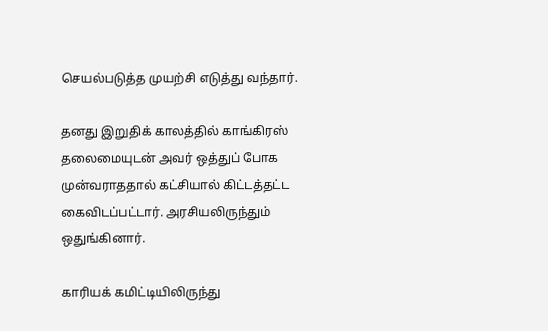செயல்படுத்த முயற்சி எடுத்து வந்தார்.

தனது இறுதிக் காலத்தில் காங்கிரஸ் தலைமையுடன் அவர் ஒத்துப் போக முன்வராததால் கட்சியால் கிட்டத்தட்ட கைவிடப்பட்டார். அரசியலிருந்தும் ஒதுங்கினார்.

காரியக் கமிட்டியிலிருந்து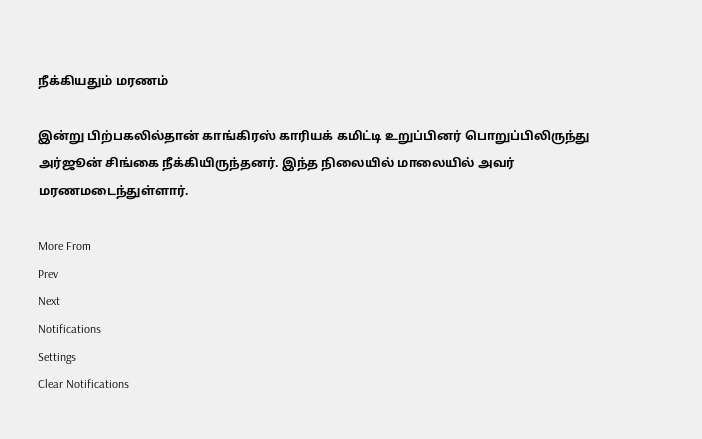நீக்கியதும் மரணம்

இன்று பிற்பகலில்தான் காங்கிரஸ் காரியக் கமிட்டி உறுப்பினர் பொறுப்பிலிருந்து அர்ஜூன் சிங்கை நீக்கியிருந்தனர். இந்த நிலையில் மாலையில் அவர் மரணமடைந்துள்ளார்.

More From
Prev
Next
Notifications
Settings
Clear Notifications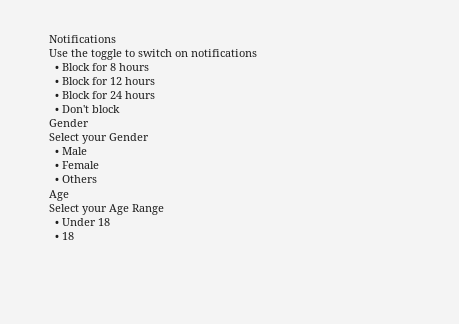Notifications
Use the toggle to switch on notifications
  • Block for 8 hours
  • Block for 12 hours
  • Block for 24 hours
  • Don't block
Gender
Select your Gender
  • Male
  • Female
  • Others
Age
Select your Age Range
  • Under 18
  • 18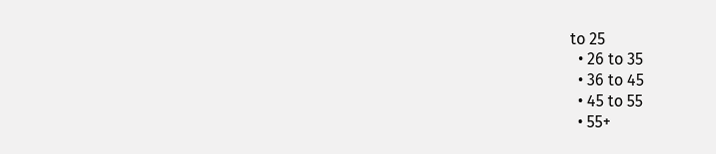to 25
  • 26 to 35
  • 36 to 45
  • 45 to 55
  • 55+